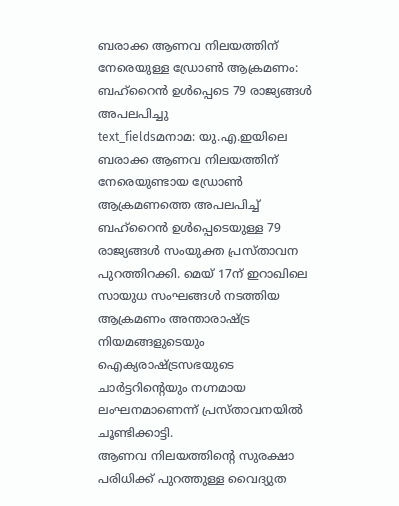ബരാക്ക ആണവ നിലയത്തിന് നേരെയുള്ള ഡ്രോൺ ആക്രമണം: ബഹ്റൈൻ ഉൾപ്പെടെ 79 രാജ്യങ്ങൾ അപലപിച്ചു
text_fieldsമനാമ: യു.എ.ഇയിലെ ബരാക്ക ആണവ നിലയത്തിന് നേരെയുണ്ടായ ഡ്രോൺ ആക്രമണത്തെ അപലപിച്ച് ബഹ്റൈൻ ഉൾപ്പെടെയുള്ള 79 രാജ്യങ്ങൾ സംയുക്ത പ്രസ്താവന പുറത്തിറക്കി. മെയ് 17ന് ഇറാഖിലെ സായുധ സംഘങ്ങൾ നടത്തിയ ആക്രമണം അന്താരാഷ്ട്ര നിയമങ്ങളുടെയും ഐക്യരാഷ്ട്രസഭയുടെ ചാർട്ടറിന്റെയും നഗ്നമായ ലംഘനമാണെന്ന് പ്രസ്താവനയിൽ ചൂണ്ടിക്കാട്ടി.
ആണവ നിലയത്തിന്റെ സുരക്ഷാ പരിധിക്ക് പുറത്തുള്ള വൈദ്യുത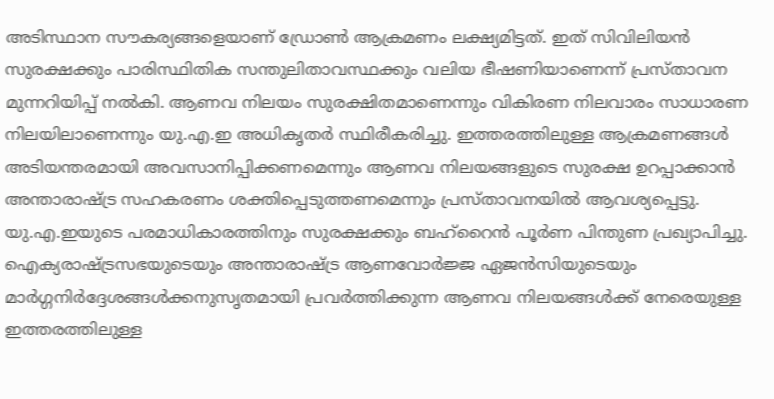അടിസ്ഥാന സൗകര്യങ്ങളെയാണ് ഡ്രോൺ ആക്രമണം ലക്ഷ്യമിട്ടത്. ഇത് സിവിലിയൻ സുരക്ഷക്കും പാരിസ്ഥിതിക സന്തുലിതാവസ്ഥക്കും വലിയ ഭീഷണിയാണെന്ന് പ്രസ്താവന മുന്നറിയിപ്പ് നൽകി. ആണവ നിലയം സുരക്ഷിതമാണെന്നും വികിരണ നിലവാരം സാധാരണ നിലയിലാണെന്നും യു.എ.ഇ അധികൃതർ സ്ഥിരീകരിച്ചു. ഇത്തരത്തിലുള്ള ആക്രമണങ്ങൾ അടിയന്തരമായി അവസാനിപ്പിക്കണമെന്നും ആണവ നിലയങ്ങളുടെ സുരക്ഷ ഉറപ്പാക്കാൻ അന്താരാഷ്ട്ര സഹകരണം ശക്തിപ്പെടുത്തണമെന്നും പ്രസ്താവനയിൽ ആവശ്യപ്പെട്ടു.
യു.എ.ഇയുടെ പരമാധികാരത്തിനും സുരക്ഷക്കും ബഹ്റൈൻ പൂർണ പിന്തുണ പ്രഖ്യാപിച്ചു. ഐക്യരാഷ്ട്രസഭയുടെയും അന്താരാഷ്ട്ര ആണവോർജ്ജ ഏജൻസിയുടെയും മാർഗ്ഗനിർദ്ദേശങ്ങൾക്കനുസൃതമായി പ്രവർത്തിക്കുന്ന ആണവ നിലയങ്ങൾക്ക് നേരെയുള്ള ഇത്തരത്തിലുള്ള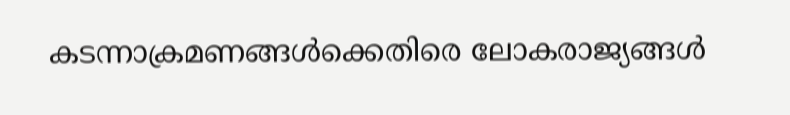കടന്നാക്രമണങ്ങൾക്കെതിരെ ലോകരാജ്യങ്ങൾ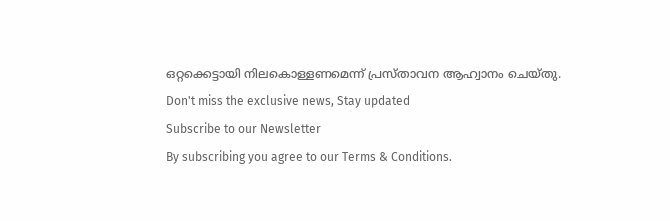ഒറ്റക്കെട്ടായി നിലകൊള്ളണമെന്ന് പ്രസ്താവന ആഹ്വാനം ചെയ്തു.
Don't miss the exclusive news, Stay updated
Subscribe to our Newsletter
By subscribing you agree to our Terms & Conditions.